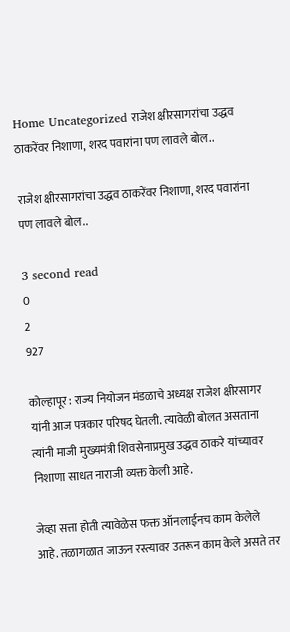Home Uncategorized राजेश क्षीरसागरांचा उद्धव ठाकरेंवर निशाणा, शरद पवारांना पण लावले बोल..

राजेश क्षीरसागरांचा उद्धव ठाकरेंवर निशाणा, शरद पवारांना पण लावले बोल..

3 second read
0
2
927

कोल्हापूर : राज्य नियोजन मंडळाचे अध्यक्ष राजेश क्षीरसागर यांनी आज पत्रकार परिषद घेतली. त्यावेळी बोलत असताना त्यांनी माजी मुख्यमंत्री शिवसेनाप्रमुख उद्धव ठाकरे यांच्यावर निशाणा साधत नाराजी व्यक्त केली आहे.

जेव्हा सत्ता होती त्यावेळेस फक्त ऑनलाईनच काम केलेले आहे. तळागळात जाऊन रस्त्यावर उतरून काम केले असते तर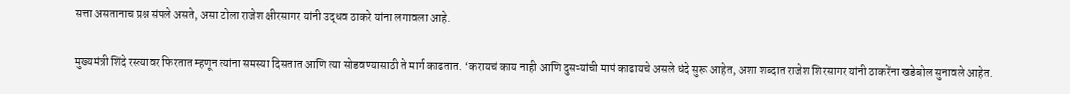सत्ता असतानाच प्रश्न संपले असते, असा टोला राजेश क्षीरसागर यांनी उद्धव ठाकरे यांना लगावला आहे.

मुख्यमंत्री शिंदे रस्त्यावर फिरतात म्हणून त्यांना समस्या दिसतात आणि त्या सोडवण्यासाठी ते मार्ग काढतात. ‘करायचं काय नाही आणि दुसऱ्यांची मापं काढायचे असले धंदे सुरू आहेत, अशा शब्दात राजेश शिरसागर यांनी ठाकरेंना खडेबोल सुनावले आहेत.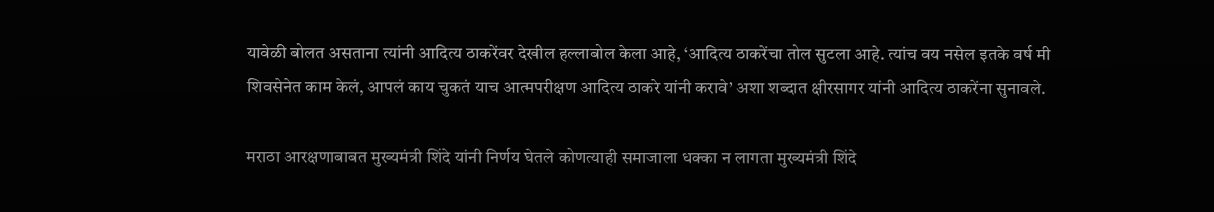यावेळी बोलत असताना त्यांनी आदित्य ठाकरेंवर देखील हल्लाबोल केला आहे, ‘आदित्य ठाकरेंचा तोल सुटला आहे. त्यांच वय नसेल इतके वर्ष मी शिवसेनेत काम केलं, आपलं काय चुकतं याच आत्मपरीक्षण आदित्य ठाकरे यांनी करावे’ अशा शब्दात क्षीरसागर यांनी आदित्य ठाकरेंना सुनावले.

मराठा आरक्षणाबाबत मुख्यमंत्री शिंदे यांनी निर्णय घेतले कोणत्याही समाजाला धक्का न लागता मुख्यमंत्री शिंदे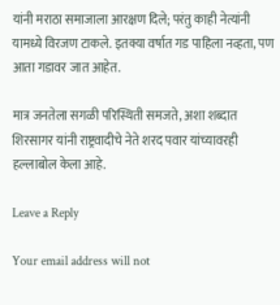यांनी मराठा समाजाला आरक्षण दिले; परंतु काही नेत्यांनी यामध्ये विरजण टाकले. इतक्या वर्षात गड पाहिला नव्हता, पण आता गडावर जात आहेत.

मात्र जनतेला सगळी परिस्थिती समजते, अशा शब्दात शिरसागर यांनी राष्ट्रवादीचे नेते शरद पवार यांच्यावरही हल्लाबोल केला आहे.

Leave a Reply

Your email address will not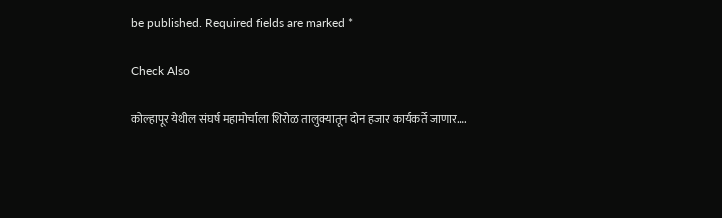be published. Required fields are marked *

Check Also

कोल्हापूर येथील संघर्ष महामोर्चाला शिरोळ तालुक्यातून दोन हजार कार्यकर्ते जाणार….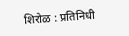शिरोळ : प्रतिनिधी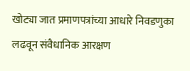खोट्या जात प्रमाणपत्रांच्या आधारे निवडणुका लढवून संवैधानिक आरक्षण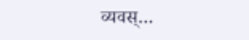व्यवस्…